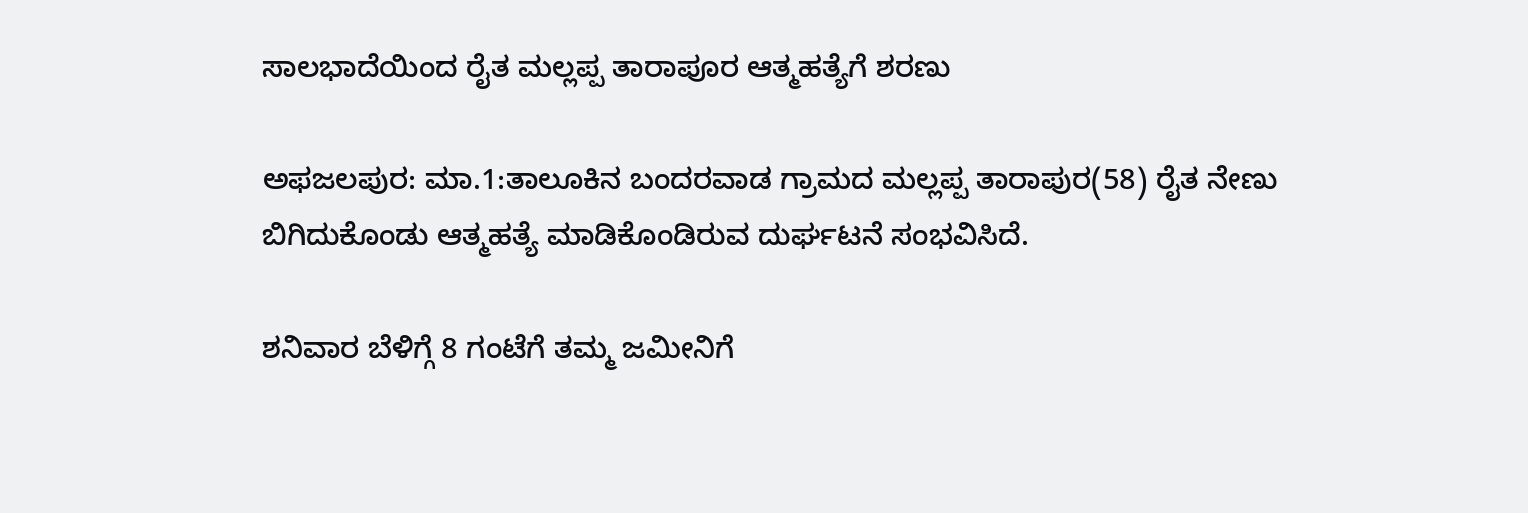ಸಾಲಭಾದೆಯಿಂದ ರೈತ ಮಲ್ಲಪ್ಪ ತಾರಾಪೂರ ಆತ್ಮಹತ್ಯೆಗೆ ಶರಣು

ಅಫಜಲಪುರ: ಮಾ.1:ತಾಲೂಕಿನ ಬಂದರವಾಡ ಗ್ರಾಮದ ಮಲ್ಲಪ್ಪ ತಾರಾಪುರ(58) ರೈತ ನೇಣು ಬಿಗಿದುಕೊಂಡು ಆತ್ಮಹತ್ಯೆ ಮಾಡಿಕೊಂಡಿರುವ ದುರ್ಘಟನೆ ಸಂಭವಿಸಿದೆ.

ಶನಿವಾರ ಬೆಳಿಗ್ಗೆ 8 ಗಂಟೆಗೆ ತಮ್ಮ ಜಮೀನಿಗೆ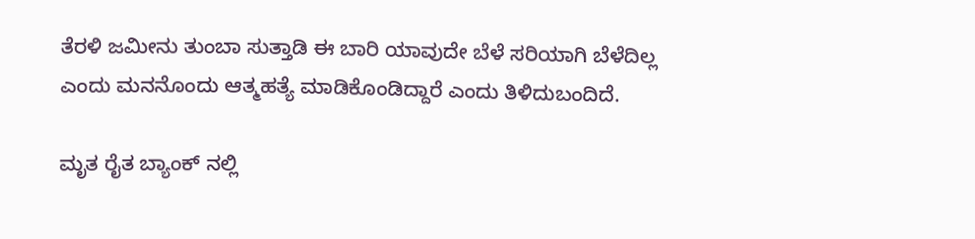ತೆರಳಿ ಜಮೀನು ತುಂಬಾ ಸುತ್ತಾಡಿ ಈ ಬಾರಿ ಯಾವುದೇ ಬೆಳೆ ಸರಿಯಾಗಿ ಬೆಳೆದಿಲ್ಲ ಎಂದು ಮನನೊಂದು ಆತ್ಮಹತ್ಯೆ ಮಾಡಿಕೊಂಡಿದ್ದಾರೆ ಎಂದು ತಿಳಿದುಬಂದಿದೆ.

ಮೃತ ರೈತ ಬ್ಯಾಂಕ್ ನಲ್ಲಿ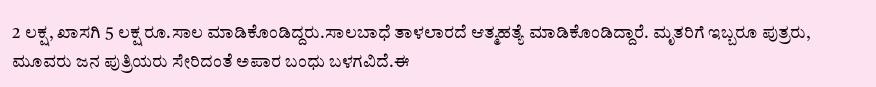2 ಲಕ್ಷ, ಖಾಸಗಿ 5 ಲಕ್ಷ ರೂ.ಸಾಲ ಮಾಡಿಕೊಂಡಿದ್ದರು.ಸಾಲಬಾಧೆ ತಾಳಲಾರದೆ ಆತ್ಮಹತ್ಯೆ ಮಾಡಿಕೊಂಡಿದ್ದಾರೆ. ಮೃತರಿಗೆ ಇಬ್ಬರೂ ಪುತ್ರರು, ಮೂವರು ಜನ ಪುತ್ರಿಯರು ಸೇರಿದಂತೆ ಅಪಾರ ಬಂಧು ಬಳಗವಿದೆ.ಈ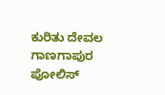ಕುರಿತು ದೇವಲ ಗಾಣಗಾಪುರ ಪೋಲಿಸ್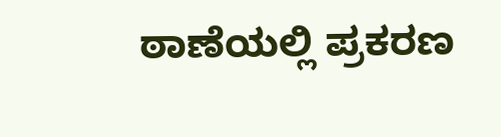ಠಾಣೆಯಲ್ಲಿ ಪ್ರಕರಣ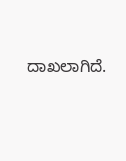ದಾಖಲಾಗಿದೆ.